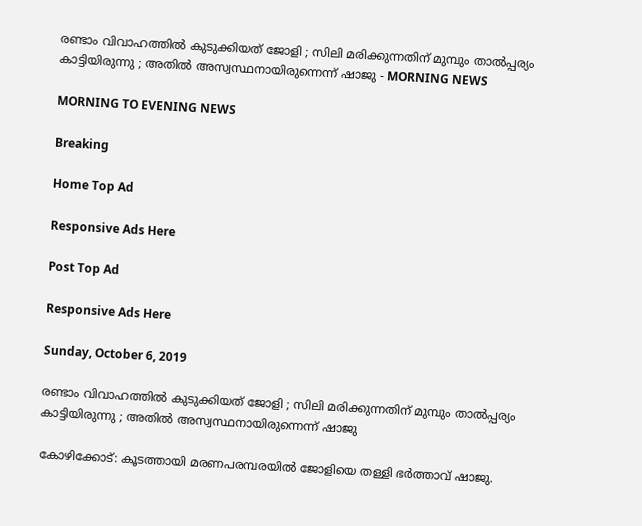രണ്ടാം വിവാഹത്തില്‍ കുടുക്കിയത് ജോളി ; സിലി മരിക്കുന്നതിന് മുമ്പും താല്‍പ്പര്യം കാട്ടിയിരുന്നു ; അതില്‍ അസ്വസ്ഥനായിരുന്നെന്ന് ഷാജു - MORNING NEWS

MORNING TO EVENING NEWS

Breaking

Home Top Ad

Responsive Ads Here

Post Top Ad

Responsive Ads Here

Sunday, October 6, 2019

രണ്ടാം വിവാഹത്തില്‍ കുടുക്കിയത് ജോളി ; സിലി മരിക്കുന്നതിന് മുമ്പും താല്‍പ്പര്യം കാട്ടിയിരുന്നു ; അതില്‍ അസ്വസ്ഥനായിരുന്നെന്ന് ഷാജു

കോഴിക്കോട്: കൂടത്തായി മരണപരമ്പരയില്‍ ജോളിയെ തള്ളി ഭര്‍ത്താവ് ഷാജു.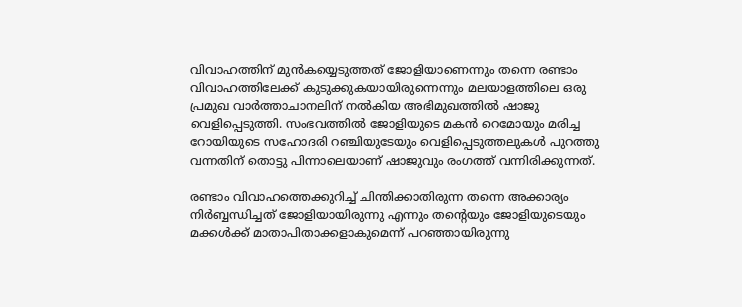വിവാഹത്തിന് മുന്‍കയ്യെടുത്തത് ജോളിയാണെന്നും തന്നെ രണ്ടാം വിവാഹത്തിലേക്ക് കുടുക്കുകയായിരുന്നെന്നും മലയാളത്തിലെ ഒരു പ്രമുഖ വാര്‍ത്താചാനലിന് നല്‍കിയ അഭിമുഖത്തില്‍ ഷാജു വെളിപ്പെടുത്തി. സംഭവത്തില്‍ ജോളിയുടെ മകന്‍ റെമോയും മരിച്ച റോയിയുടെ സഹോദരി റഞ്ചിയുടേയും വെളിപ്പെടുത്തലുകള്‍ പുറത്തു വന്നതിന് തൊട്ടു പിന്നാലെയാണ് ഷാജുവും രംഗത്ത് വന്നിരിക്കുന്നത്.

രണ്ടാം വിവാഹത്തെക്കുറിച്ച് ചിന്തിക്കാതിരുന്ന തന്നെ അക്കാര്യം നിര്‍ബ്ബന്ധിച്ചത് ജോളിയായിരുന്നു എന്നും തന്റെയും ജോളിയുടെയും മക്കള്‍ക്ക് മാതാപിതാക്കളാകുമെന്ന് പറഞ്ഞായിരുന്നു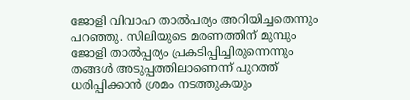ജോളി വിവാഹ താല്‍പര്യം അറിയിച്ചതെന്നും പറഞ്ഞു. സിലിയുടെ മരണത്തിന് മുമ്പും ജോളി താല്‍പ്പര്യം പ്രകടിപ്പിച്ചിരുന്നെന്നും തങ്ങള്‍ അടുപ്പത്തിലാണെന്ന് പുറത്ത് ധരിപ്പിക്കാന്‍ ശ്രമം നടത്തുകയും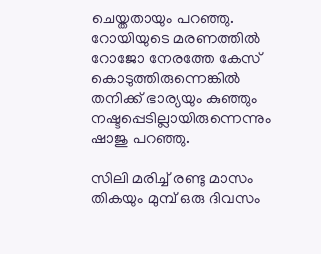ചെയ്തതായും പറഞ്ഞു. റോയിയുടെ മരണത്തില്‍ റോജോ നേരത്തേ കേസ് കൊടുത്തിരുന്നെങ്കില്‍ തനിക്ക് ഭാര്യയും കുഞ്ഞും നഷ്ടപ്പെടില്ലായിരുന്നെന്നും ഷാജു പറഞ്ഞു.

സിലി മരിച്ച് രണ്ടു മാസം തികയും മുമ്പ് ഒരു ദിവസം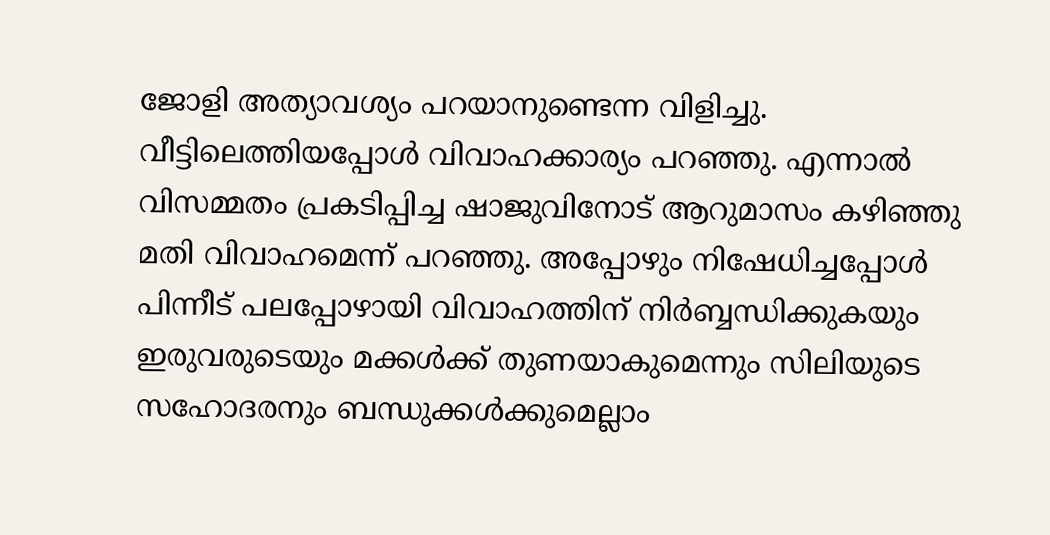ജോളി അത്യാവശ്യം പറയാനുണ്ടെന്ന വിളിച്ചു. വീട്ടിലെത്തിയപ്പോള്‍ വിവാഹക്കാര്യം പറഞ്ഞു. എന്നാല്‍ വിസമ്മതം പ്രകടിപ്പിച്ച ഷാജുവിനോട് ആറുമാസം കഴിഞ്ഞു മതി വിവാഹമെന്ന് പറഞ്ഞു. അപ്പോഴും നിഷേധിച്ചപ്പോള്‍ പിന്നീട് പലപ്പോഴായി വിവാഹത്തിന് നിര്‍ബ്ബന്ധിക്കുകയും ഇരുവരുടെയും മക്കള്‍ക്ക് തുണയാകുമെന്നും സിലിയുടെ സഹോദരനും ബന്ധുക്കള്‍ക്കുമെല്ലാം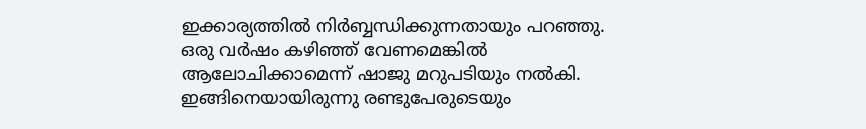ഇക്കാര്യത്തില്‍ നിര്‍ബ്ബന്ധിക്കുന്നതായും പറഞ്ഞു. ഒരു വര്‍ഷം കഴിഞ്ഞ് വേണമെങ്കില്‍ ആലോചിക്കാമെന്ന് ഷാജു മറുപടിയും നല്‍കി. ഇങ്ങിനെയായിരുന്നു രണ്ടുപേരുടെയും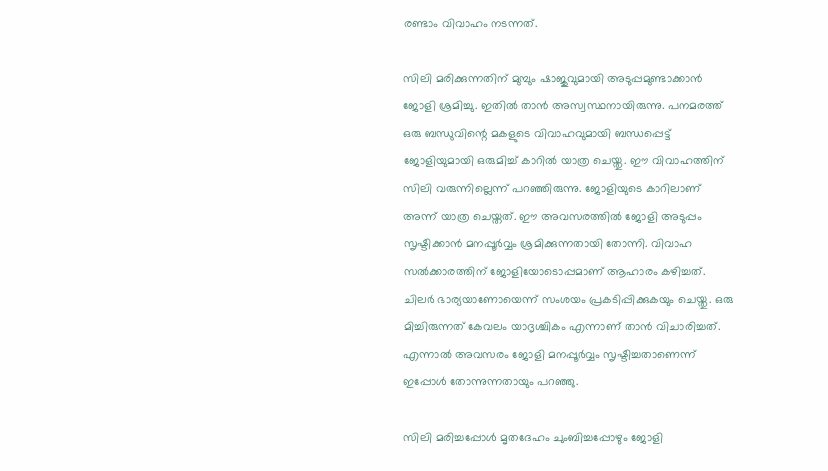രണ്ടാം വിവാഹം നടന്നത്.

സിലി മരിക്കുന്നതിന് മുമ്പും ഷാജുവുമായി അടുപ്പമുണ്ടാക്കാന്‍ ജോളി ശ്രമിച്ചു. ഇതില്‍ താന്‍ അസ്വസ്ഥനായിരുന്നു. പനമരത്ത് ഒരു ബന്ധുവിന്റെ മകളുടെ വിവാഹവുമായി ബന്ധപ്പെട്ട് ജോളിയുമായി ഒരുമിച്ച് കാറില്‍ യാത്ര ചെയ്തു. ഈ വിവാഹത്തിന് സിലി വരുന്നില്ലെന്ന് പറഞ്ഞിരുന്നു. ജോളിയുടെ കാറിലാണ് അന്ന് യാത്ര ചെയ്തത്. ഈ അവസരത്തില്‍ ജോളി അടുപ്പം സൃഷ്ടിക്കാന്‍ മനപ്പൂര്‍വ്വം ശ്രമിക്കുന്നതായി തോന്നി. വിവാഹ സല്‍ക്കാരത്തിന് ജോളിയോടൊപ്പമാണ് ആഹാരം കഴിച്ചത്. ചിലര്‍ ഭാര്യയാണോയെന്ന് സംശയം പ്രകടിപ്പിക്കുകയും ചെയ്തു. ഒരു മിച്ചിരുന്നത് കേവലം യാദൃശ്ചികം എന്നാണ് താന്‍ വിചാരിച്ചത്. എന്നാല്‍ അവസരം ജോളി മനപ്പൂര്‍വ്വം സൃഷ്ടിച്ചതാണെന്ന് ഇപ്പോള്‍ തോന്നുന്നതായും പറഞ്ഞു.

സിലി മരിച്ചപ്പോള്‍ മൃതദേഹം ചുംബിച്ചപ്പോഴും ജോളി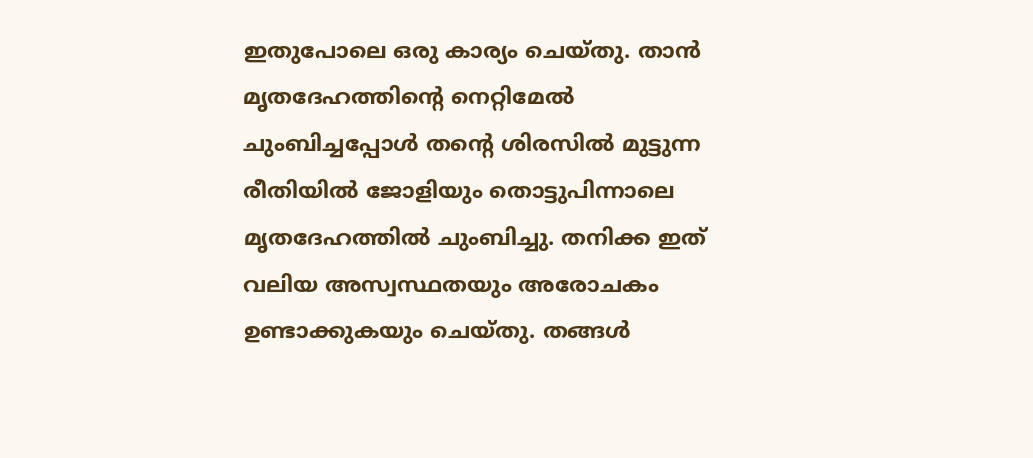ഇതുപോലെ ഒരു കാര്യം ചെയ്തു. താന്‍ മൃതദേഹത്തിന്റെ നെറ്റിമേല്‍ ചുംബിച്ചപ്പോള്‍ തന്റെ ശിരസില്‍ മുട്ടുന്ന രീതിയില്‍ ജോളിയും തൊട്ടുപിന്നാലെ മൃതദേഹത്തില്‍ ചുംബിച്ചു. തനിക്ക ഇത് വലിയ അസ്വസ്ഥതയും അരോചകം ഉണ്ടാക്കുകയും ചെയ്തു. തങ്ങള്‍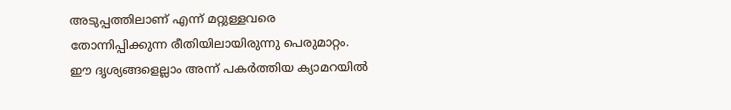അടുപ്പത്തിലാണ് എന്ന് മറ്റുള്ളവരെ തോന്നിപ്പിക്കുന്ന രീതിയിലായിരുന്നു പെരുമാറ്റം. ഈ ദൃശ്യങ്ങളെല്ലാം അന്ന് പകര്‍ത്തിയ ക്യാമറയില്‍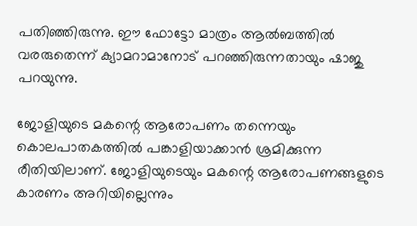പതിഞ്ഞിരുന്നു. ഈ ഫോട്ടോ മാത്രം ആല്‍ബത്തില്‍ വരരുതെന്ന് ക്യാമറാമാനോട് പറഞ്ഞിരുന്നതായും ഷാജു പറയുന്നു.

ജോളിയുടെ മകന്റെ ആരോപണം തന്നെയും കൊലപാതകത്തില്‍ പങ്കാളിയാക്കാന്‍ ശ്രമിക്കുന്ന രീതിയിലാണ്. ജോളിയുടെയും മകന്റെ ആരോപണങ്ങളുടെ കാരണം അറിയില്ലെന്നും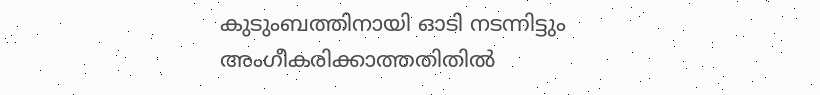കുടുംബത്തിനായി ഓടി നടന്നിട്ടും അംഗീകരിക്കാത്തതിതില്‍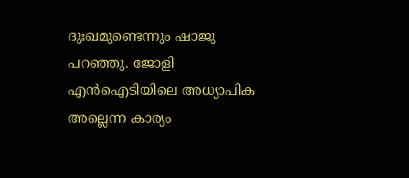ദുഃഖമുണ്ടെന്നും ഷാജു പറഞ്ഞു. ജോളി എന്‍ഐടിയിലെ അധ്യാപിക അല്ലെന്ന കാര്യം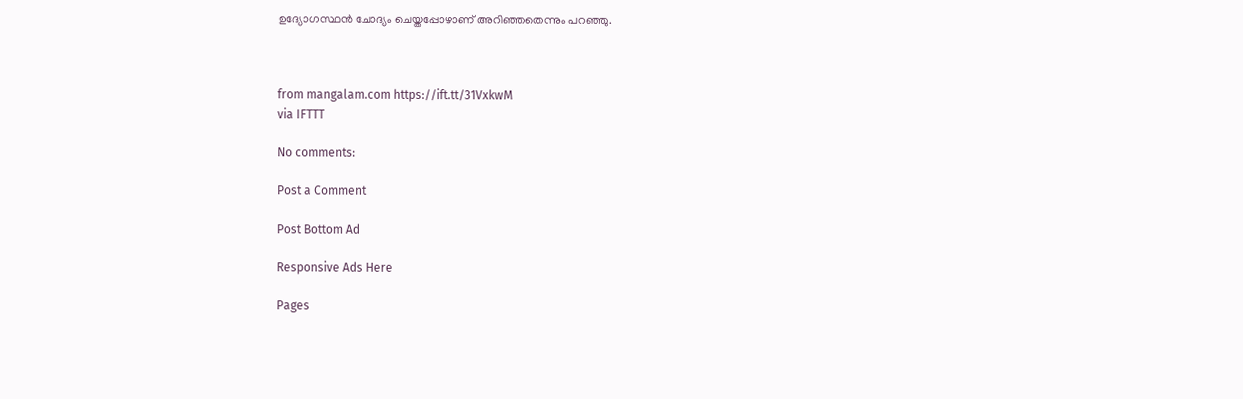ഉദ്യോഗസ്ഥന്‍ ചോദ്യം ചെയ്തപ്പോഴാണ് അറിഞ്ഞതെന്നും പറഞ്ഞു.



from mangalam.com https://ift.tt/31VxkwM
via IFTTT

No comments:

Post a Comment

Post Bottom Ad

Responsive Ads Here

Pages